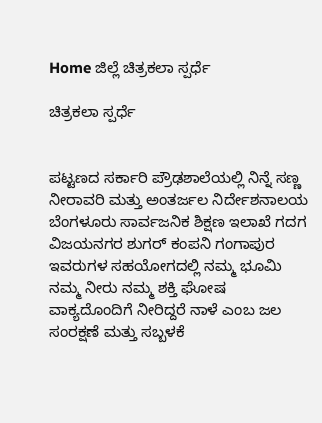Home ಜಿಲ್ಲೆ ಚಿತ್ರಕಲಾ ಸ್ಪರ್ಧೆ

ಚಿತ್ರಕಲಾ ಸ್ಪರ್ಧೆ


ಪಟ್ಟಣದ ಸರ್ಕಾರಿ ಪ್ರೌಢಶಾಲೆಯಲ್ಲಿ ನಿನ್ನೆ ಸಣ್ಣ ನೀರಾವರಿ ಮತ್ತು ಅಂತರ್ಜಲ ನಿರ್ದೇಶನಾಲಯ ಬೆಂಗಳೂರು ಸಾರ್ವಜನಿಕ ಶಿಕ್ಷಣ ಇಲಾಖೆ ಗದಗ ವಿಜಯನಗರ ಶುಗರ್ ಕಂಪನಿ ಗಂಗಾಪುರ ಇವರುಗಳ ಸಹಯೋಗದಲ್ಲಿ ನಮ್ಮ ಭೂಮಿ ನಮ್ಮ ನೀರು ನಮ್ಮ ಶಕ್ತಿ ಘೋಷ ವಾಕ್ಯದೊಂದಿಗೆ ನೀರಿದ್ದರೆ ನಾಳೆ ಎಂಬ ಜಲ ಸಂರಕ್ಷಣೆ ಮತ್ತು ಸಬ್ಬಳಕೆ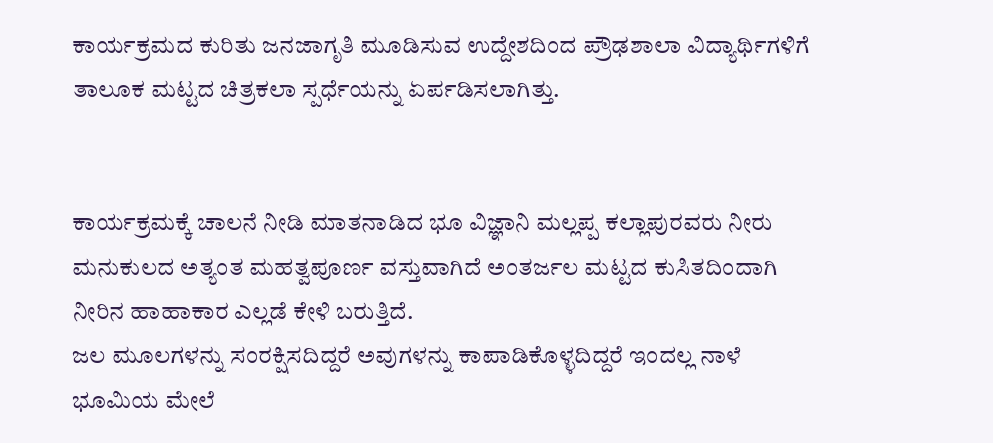ಕಾರ್ಯಕ್ರಮದ ಕುರಿತು ಜನಜಾಗೃತಿ ಮೂಡಿಸುವ ಉದ್ದೇಶದಿಂದ ಪ್ರೌಢಶಾಲಾ ವಿದ್ಯಾರ್ಥಿಗಳಿಗೆ ತಾಲೂಕ ಮಟ್ಟದ ಚಿತ್ರಕಲಾ ಸ್ಪರ್ಧೆಯನ್ನು ಏರ್ಪಡಿಸಲಾಗಿತ್ತು.


ಕಾರ್ಯಕ್ರಮಕ್ಕೆ ಚಾಲನೆ ನೀಡಿ ಮಾತನಾಡಿದ ಭೂ ವಿಜ್ಞಾನಿ ಮಲ್ಲಪ್ಪ ಕಲ್ಲಾಪುರವರು ನೀರು ಮನುಕುಲದ ಅತ್ಯಂತ ಮಹತ್ವಪೂರ್ಣ ವಸ್ತುವಾಗಿದೆ ಅಂತರ್ಜಲ ಮಟ್ಟದ ಕುಸಿತದಿಂದಾಗಿ ನೀರಿನ ಹಾಹಾಕಾರ ಎಲ್ಲಡೆ ಕೇಳಿ ಬರುತ್ತಿದೆ.
ಜಲ ಮೂಲಗಳನ್ನು ಸಂರಕ್ಷಿಸದಿದ್ದರೆ ಅವುಗಳನ್ನು ಕಾಪಾಡಿಕೊಳ್ಳದಿದ್ದರೆ ಇಂದಲ್ಲ ನಾಳೆ ಭೂಮಿಯ ಮೇಲೆ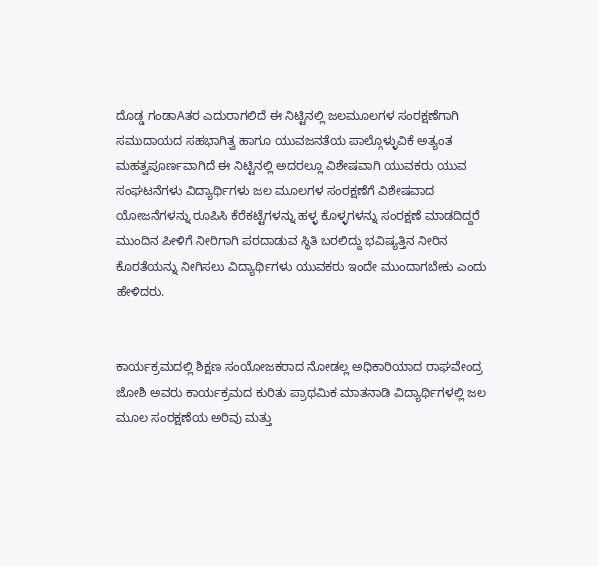ದೊಡ್ಡ ಗಂಡಾAತರ ಎದುರಾಗಲಿದೆ ಈ ನಿಟ್ಟಿನಲ್ಲಿ ಜಲಮೂಲಗಳ ಸಂರಕ್ಷಣೆಗಾಗಿ ಸಮುದಾಯದ ಸಹಭಾಗಿತ್ವ ಹಾಗೂ ಯುವಜನತೆಯ ಪಾಲ್ಗೊಳ್ಳುವಿಕೆ ಅತ್ಯಂತ ಮಹತ್ವಪೂರ್ಣವಾಗಿದೆ ಈ ನಿಟ್ಟಿನಲ್ಲಿ ಅದರಲ್ಲೂ ವಿಶೇಷವಾಗಿ ಯುವಕರು ಯುವ ಸಂಘಟನೆಗಳು ವಿದ್ಯಾರ್ಥಿಗಳು ಜಲ ಮೂಲಗಳ ಸಂರಕ್ಷಣೆಗೆ ವಿಶೇಷವಾದ ಯೋಜನೆಗಳನ್ನು ರೂಪಿಸಿ ಕೆರೆಕಟ್ಟೆಗಳನ್ನು ಹಳ್ಳ ಕೊಳ್ಳಗಳನ್ನು ಸಂರಕ್ಷಣೆ ಮಾಡದಿದ್ದರೆ ಮುಂದಿನ ಪೀಳಿಗೆ ನೀರಿಗಾಗಿ ಪರದಾಡುವ ಸ್ಥಿತಿ ಬರಲಿದ್ದು ಭವಿಷ್ಯತ್ತಿನ ನೀರಿನ ಕೊರತೆಯನ್ನು ನೀಗಿಸಲು ವಿದ್ಯಾರ್ಥಿಗಳು ಯುವಕರು ಇಂದೇ ಮುಂದಾಗಬೇಕು ಎಂದು ಹೇಳಿದರು.


ಕಾರ್ಯಕ್ರಮದಲ್ಲಿ ಶಿಕ್ಷಣ ಸಂಯೋಜಕರಾದ ನೋಡಲ್ಲ ಅಧಿಕಾರಿಯಾದ ರಾಘವೇಂದ್ರ ಜೋಶಿ ಅವರು ಕಾರ್ಯಕ್ರಮದ ಕುರಿತು ಪ್ರಾಥಮಿಕ ಮಾತನಾಡಿ ವಿದ್ಯಾರ್ಥಿಗಳಲ್ಲಿ ಜಲ ಮೂಲ ಸಂರಕ್ಷಣೆಯ ಅರಿವು ಮತ್ತು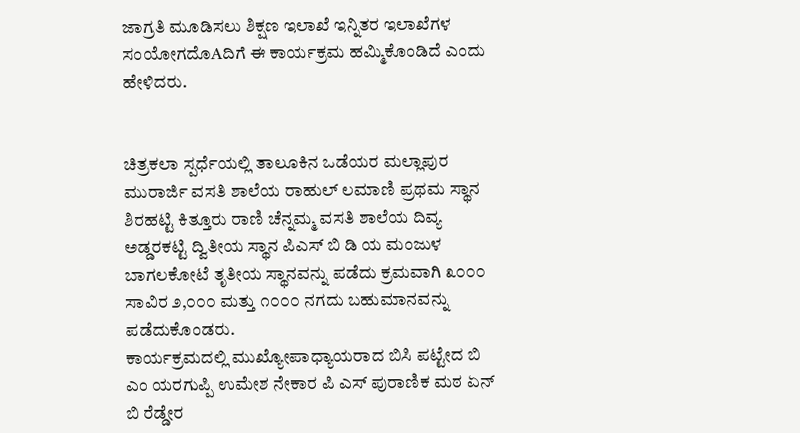ಜಾಗ್ರತಿ ಮೂಡಿಸಲು ಶಿಕ್ಷಣ ಇಲಾಖೆ ಇನ್ನಿತರ ಇಲಾಖೆಗಳ ಸಂಯೋಗದೊAದಿಗೆ ಈ ಕಾರ್ಯಕ್ರಮ ಹಮ್ಮಿಕೊಂಡಿದೆ ಎಂದು ಹೇಳಿದರು.


ಚಿತ್ರಕಲಾ ಸ್ಪರ್ಧೆಯಲ್ಲಿ ತಾಲೂಕಿನ ಒಡೆಯರ ಮಲ್ಲಾಪುರ ಮುರಾರ್ಜಿ ವಸತಿ ಶಾಲೆಯ ರಾಹುಲ್ ಲಮಾಣಿ ಪ್ರಥಮ ಸ್ಥಾನ ಶಿರಹಟ್ಟಿ ಕಿತ್ತೂರು ರಾಣಿ ಚೆನ್ನಮ್ಮ ವಸತಿ ಶಾಲೆಯ ದಿವ್ಯ ಅಡ್ಡರಕಟ್ಟಿ ದ್ವಿತೀಯ ಸ್ಥಾನ ಪಿಎಸ್ ಬಿ ಡಿ ಯ ಮಂಜುಳ ಬಾಗಲಕೋಟೆ ತೃತೀಯ ಸ್ಥಾನವನ್ನು ಪಡೆದು ಕ್ರಮವಾಗಿ ೩೦೦೦ ಸಾವಿರ ೨,೦೦೦ ಮತ್ತು ೧೦೦೦ ನಗದು ಬಹುಮಾನವನ್ನು ಪಡೆದುಕೊಂಡರು.
ಕಾರ್ಯಕ್ರಮದಲ್ಲಿ ಮುಖ್ಯೋಪಾಧ್ಯಾಯರಾದ ಬಿಸಿ ಪಟ್ಟೇದ ಬಿ ಎಂ ಯರಗುಪ್ಪಿ ಉಮೇಶ ನೇಕಾರ ಪಿ ಎಸ್ ಪುರಾಣಿಕ ಮಠ ಏನ್ ಬಿ ರೆಡ್ಡೇರ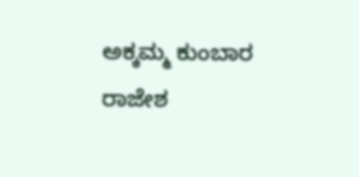ಅಕ್ಕಮ್ಮ ಕುಂಬಾರ ರಾಜೇಶ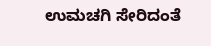ಉಮಚಗಿ ಸೇರಿದಂತೆ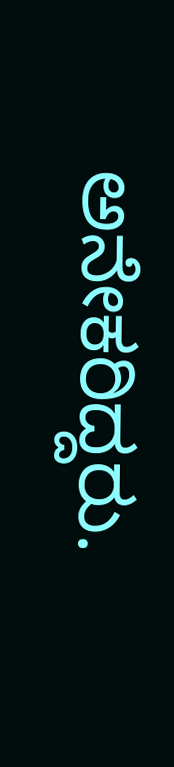ಅನೇಕರಿದ್ದರು.